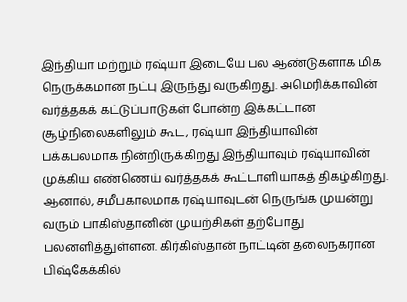இந்தியா மற்றும் ரஷ்யா இடையே பல ஆண்டுகளாக மிக நெருக்கமான நட்பு இருந்து வருகிறது. அமெரிக்காவின் வர்த்தகக் கட்டுப்பாடுகள் போன்ற இக்கட்டான சூழ்நிலைகளிலும் கூட, ரஷ்யா இந்தியாவின் பக்கபலமாக நின்றிருக்கிறது இந்தியாவும் ரஷ்யாவின் முக்கிய எண்ணெய் வர்த்தகக் கூட்டாளியாகத் திகழ்கிறது.
ஆனால், சமீபகாலமாக ரஷ்யாவுடன் நெருங்க முயன்று வரும் பாகிஸ்தானின் முயற்சிகள் தற்போது பலனளித்துள்ளன. கிர்கிஸ்தான் நாட்டின் தலைநகரான பிஷ்கேக்கில்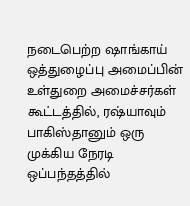நடைபெற்ற ஷாங்காய் ஒத்துழைப்பு அமைப்பின் உள்துறை அமைச்சர்கள் கூட்டத்தில், ரஷ்யாவும் பாகிஸ்தானும் ஒரு முக்கிய நேரடி ஒப்பந்தத்தில்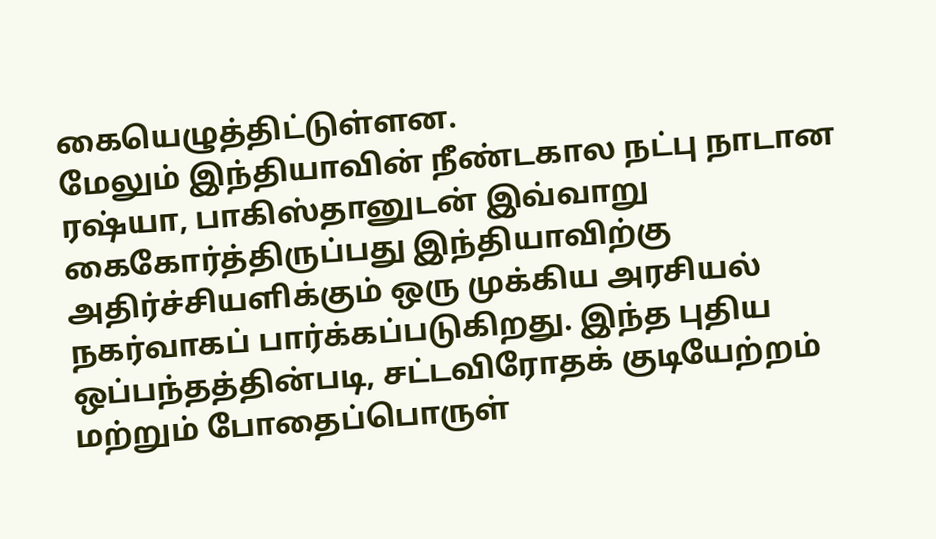கையெழுத்திட்டுள்ளன.
மேலும் இந்தியாவின் நீண்டகால நட்பு நாடான ரஷ்யா, பாகிஸ்தானுடன் இவ்வாறு கைகோர்த்திருப்பது இந்தியாவிற்கு அதிர்ச்சியளிக்கும் ஒரு முக்கிய அரசியல் நகர்வாகப் பார்க்கப்படுகிறது. இந்த புதிய ஒப்பந்தத்தின்படி, சட்டவிரோதக் குடியேற்றம் மற்றும் போதைப்பொருள்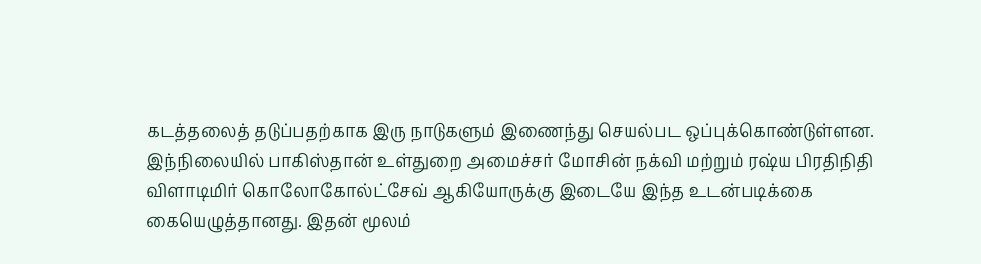கடத்தலைத் தடுப்பதற்காக இரு நாடுகளும் இணைந்து செயல்பட ஒப்புக்கொண்டுள்ளன.
இந்நிலையில் பாகிஸ்தான் உள்துறை அமைச்சர் மோசின் நக்வி மற்றும் ரஷ்ய பிரதிநிதி விளாடிமிர் கொலோகோல்ட்சேவ் ஆகியோருக்கு இடையே இந்த உடன்படிக்கை கையெழுத்தானது. இதன் மூலம்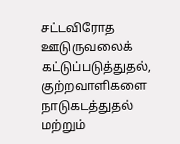சட்டவிரோத ஊடுருவலைக் கட்டுப்படுத்துதல், குற்றவாளிகளை நாடுகடத்துதல் மற்றும்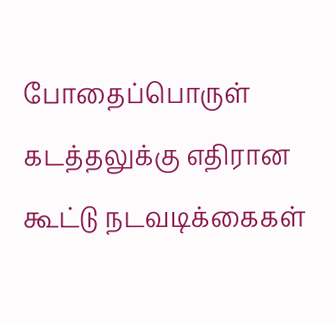போதைப்பொருள் கடத்தலுக்கு எதிரான கூட்டு நடவடிக்கைகள்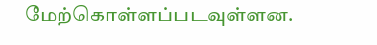மேற்கொள்ளப்படவுள்ளன.